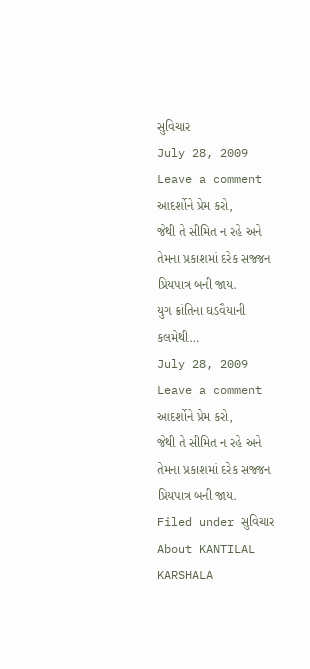સુવિચાર
July 28, 2009 Leave a comment
આદર્શોને પ્રેમ કરો,
જેથી તે સીમિત ન રહે અને
તેમના પ્રકાશમાં દરેક સજ્જન પ્રિયપાત્ર બની જાય.
યુગ ક્રાંતિના ઘડવૈયાની કલમેથી…
July 28, 2009 Leave a comment
આદર્શોને પ્રેમ કરો,
જેથી તે સીમિત ન રહે અને
તેમના પ્રકાશમાં દરેક સજ્જન પ્રિયપાત્ર બની જાય.
Filed under સુવિચાર
About KANTILAL KARSHALA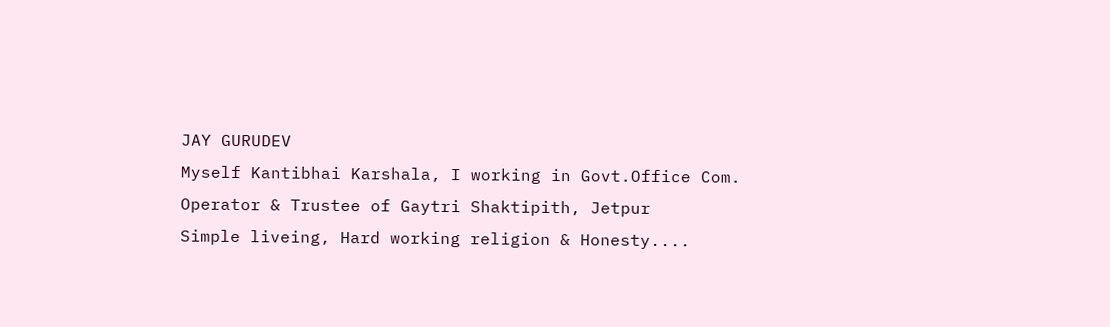JAY GURUDEV
Myself Kantibhai Karshala, I working in Govt.Office Com. Operator & Trustee of Gaytri Shaktipith, Jetpur
Simple liveing, Hard working religion & Honesty....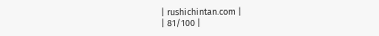| rushichintan.com |
| 81/100 |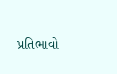પ્રતિભાવો